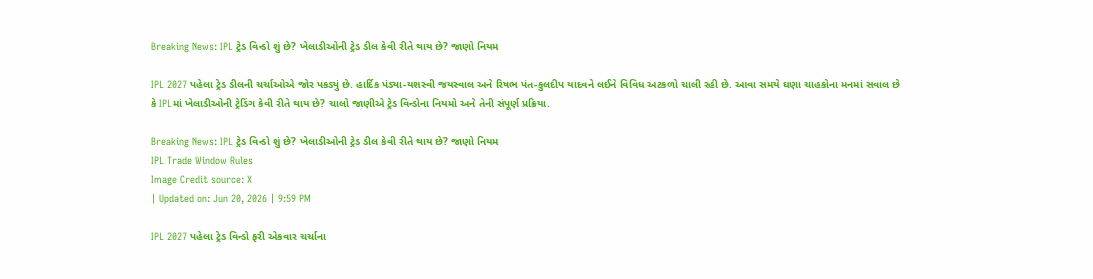Breaking News: IPL ટ્રેડ વિન્ડો શું છે? ખેલાડીઓની ટ્રેડ ડીલ કેવી રીતે થાય છે? જાણો નિયમ

IPL 2027 પહેલા ટ્રેડ ડીલની ચર્ચાઓએ જોર પકડ્યું છે. હાર્દિક પંડ્યા-યશસ્વી જયસ્વાલ અને રિષભ પંત-કુલદીપ યાદવને લઈને વિવિધ અટકળો ચાલી રહી છે. આવા સમયે ઘણા ચાહકોના મનમાં સવાલ છે કે IPLમાં ખેલાડીઓની ટ્રેડિંગ કેવી રીતે થાય છે? ચાલો જાણીએ ટ્રેડ વિન્ડોના નિયમો અને તેની સંપૂર્ણ પ્રક્રિયા.

Breaking News: IPL ટ્રેડ વિન્ડો શું છે? ખેલાડીઓની ટ્રેડ ડીલ કેવી રીતે થાય છે? જાણો નિયમ
IPL Trade Window Rules
Image Credit source: X
| Updated on: Jun 20, 2026 | 9:59 PM

IPL 2027 પહેલા ટ્રેડ વિન્ડો ફરી એકવાર ચર્ચાના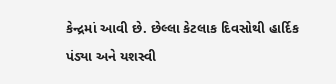કેન્દ્રમાં આવી છે. છેલ્લા કેટલાક દિવસોથી હાર્દિક પંડ્યા અને યશસ્વી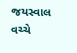જયસ્વાલ વચ્ચે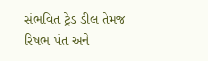સંભવિત ટ્રેડ ડીલ તેમજ રિષભ પંત અને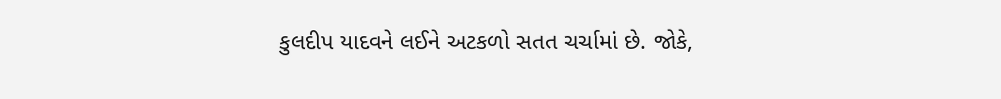કુલદીપ યાદવને લઈને અટકળો સતત ચર્ચામાં છે. જોકે,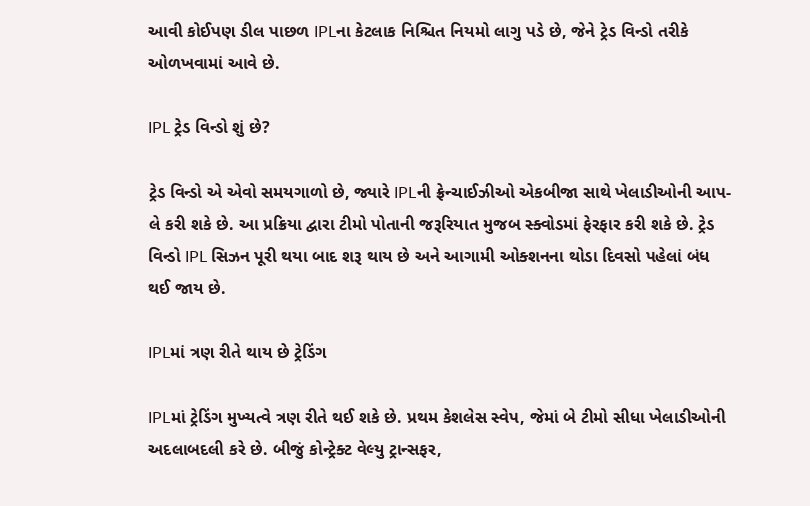આવી કોઈપણ ડીલ પાછળ IPLના કેટલાક નિશ્ચિત નિયમો લાગુ પડે છે, જેને ટ્રેડ વિન્ડો તરીકે ઓળખવામાં આવે છે.

IPL ટ્રેડ વિન્ડો શું છે?

ટ્રેડ વિન્ડો એ એવો સમયગાળો છે, જ્યારે IPLની ફ્રેન્ચાઈઝીઓ એકબીજા સાથે ખેલાડીઓની આપ-લે કરી શકે છે. આ પ્રક્રિયા દ્વારા ટીમો પોતાની જરૂરિયાત મુજબ સ્ક્વોડમાં ફેરફાર કરી શકે છે. ટ્રેડ વિન્ડો IPL સિઝન પૂરી થયા બાદ શરૂ થાય છે અને આગામી ઓક્શનના થોડા દિવસો પહેલાં બંધ થઈ જાય છે.

IPLમાં ત્રણ રીતે થાય છે ટ્રેડિંગ

IPLમાં ટ્રેડિંગ મુખ્યત્વે ત્રણ રીતે થઈ શકે છે. પ્રથમ કેશલેસ સ્વેપ, જેમાં બે ટીમો સીધા ખેલાડીઓની અદલાબદલી કરે છે. બીજું કોન્ટ્રેક્ટ વેલ્યુ ટ્રાન્સફર,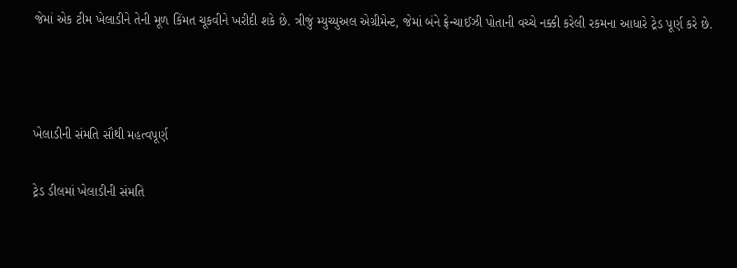જેમાં એક ટીમ ખેલાડીને તેની મૂળ કિંમત ચૂકવીને ખરીદી શકે છે. ત્રીજું મ્યુચ્યુઅલ એગ્રીમેન્ટ, જેમાં બંને ફ્રેન્ચાઈઝી પોતાની વચ્ચે નક્કી કરેલી રકમના આધારે ટ્રેડ પૂર્ણ કરે છે.



ખેલાડીની સંમતિ સૌથી મહત્વપૂર્ણ

ટ્રેડ ડીલમાં ખેલાડીની સંમતિ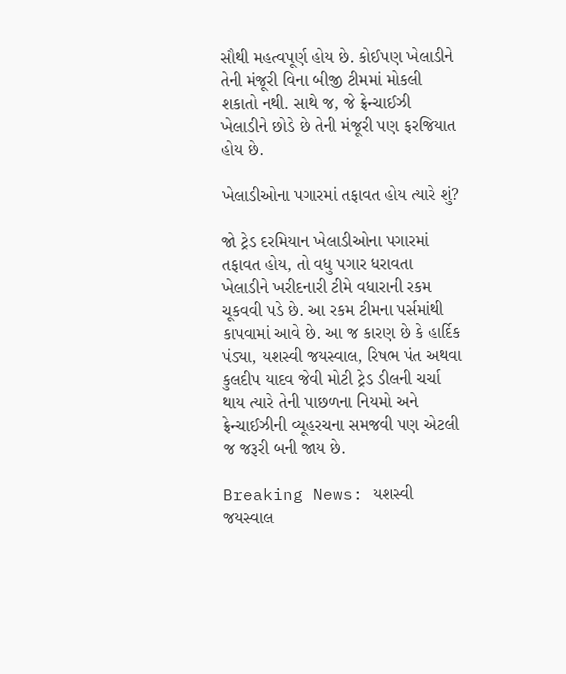સૌથી મહત્વપૂર્ણ હોય છે. કોઈપણ ખેલાડીને તેની મંજૂરી વિના બીજી ટીમમાં મોકલી શકાતો નથી. સાથે જ, જે ફ્રેન્ચાઈઝી ખેલાડીને છોડે છે તેની મંજૂરી પણ ફરજિયાત હોય છે.

ખેલાડીઓના પગારમાં તફાવત હોય ત્યારે શું?

જો ટ્રેડ દરમિયાન ખેલાડીઓના પગારમાં તફાવત હોય, તો વધુ પગાર ધરાવતા ખેલાડીને ખરીદનારી ટીમે વધારાની રકમ ચૂકવવી પડે છે. આ રકમ ટીમના પર્સમાંથી કાપવામાં આવે છે. આ જ કારણ છે કે હાર્દિક પંડ્યા, યશસ્વી જયસ્વાલ, રિષભ પંત અથવા કુલદીપ યાદવ જેવી મોટી ટ્રેડ ડીલની ચર્ચા થાય ત્યારે તેની પાછળના નિયમો અને ફ્રેન્ચાઈઝીની વ્યૂહરચના સમજવી પણ એટલી જ જરૂરી બની જાય છે.

Breaking News: યશસ્વી જયસ્વાલ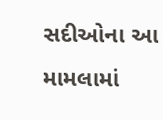સદીઓના આ મામલામાં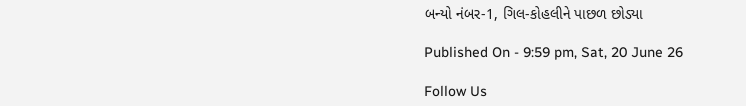બન્યો નંબર-1, ગિલ-કોહલીને પાછળ છોડ્યા

Published On - 9:59 pm, Sat, 20 June 26

Follow Us